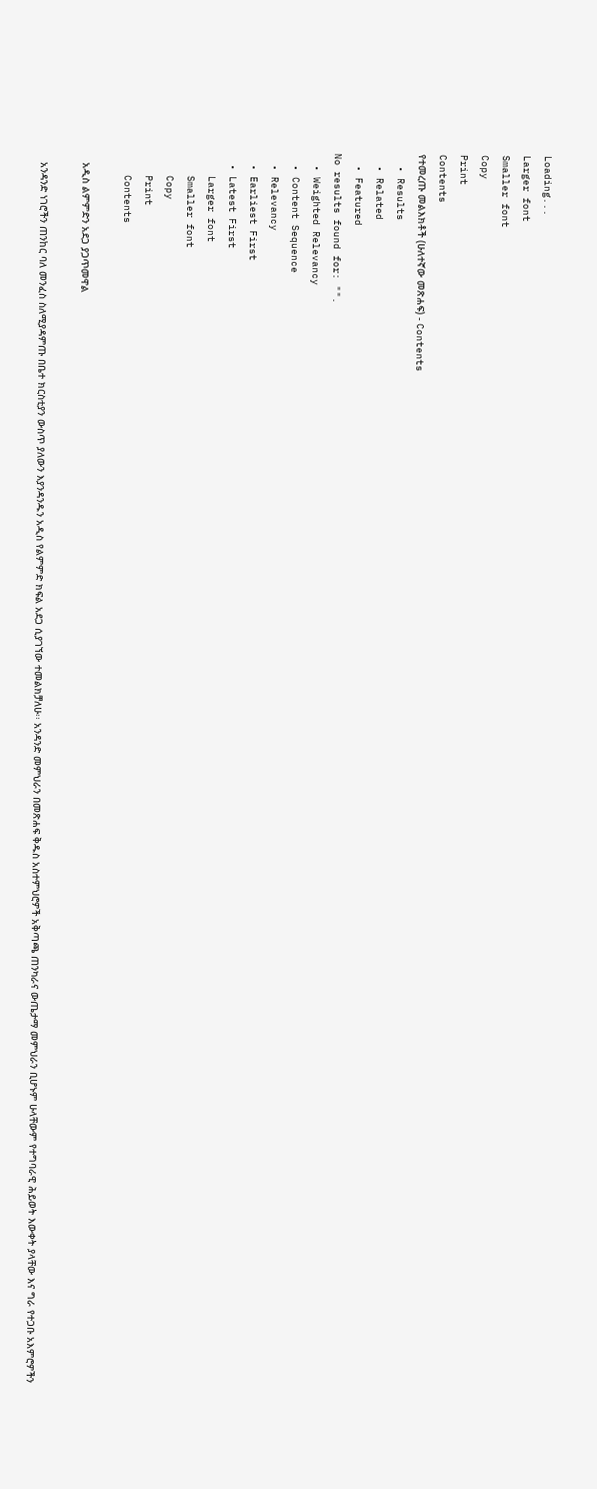Loading...
Larger font
Smaller font
Copy
Print
Contents
የተመረጡ መልእክቶች (ሁለተኛው መጽሐፍ) - Contents
  • Results
  • Related
  • Featured
No results found for: "".
  • Weighted Relevancy
  • Content Sequence
  • Relevancy
  • Earliest First
  • Latest First
    Larger font
    Smaller font
    Copy
    Print
    Contents

    አዲስ ልምምድን አደጋ ያጋጥመዋል

    አንዳንድ ነገሮችን ጠንከር ባለ መንፈስ ስለሚያዳምጡ በቤተ ክርስቲያን ውስጥ ያለውን እያንዳንዱን አዲስ የልምምድ ክፍል አደጋ ሲያገኘው ተመልክቻለሁ፡፡ አንዳንድ መምህራን በመጽሐፍ ቅዱስ አስተምህሮዎች አቅጣጫ ጠንካራና ውጤታማ መምህራን ቢሆኑም ሁላቸውም የተግባራዊ ሕይወት እውቀት ያላቸው እና ግራ የተጋቡ አእምሮዎችን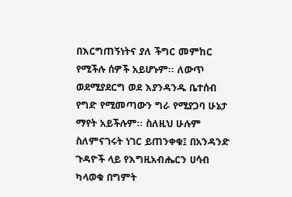በእርግጠኝነትና ያለ ችግር መምከር የሚችሉ ሰዎች አይሆኑም፡፡ ለውጥ ወደሚያደርግ ወደ እያንዳንዱ ቤተሰብ የግድ የሚመጣውን ግራ የሚያጋባ ሁኔታ ማየት አይችሉም፡፡ ስለዚህ ሁሉም ስለምናገሩት ነገር ይጠንቀቁ፤ በአንዳንድ ጉዳዮች ላይ የእግዚአብሔርን ሀሳብ ካላወቁ በግምት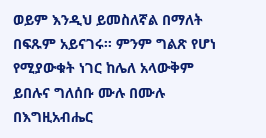ወይም እንዲህ ይመስለኛል በማለት በፍጹም አይናገሩ፡፡ ምንም ግልጽ የሆነ የሚያውቁት ነገር ከሌለ አላውቅም ይበሉና ግለሰቡ ሙሉ በሙሉ በእግዚአብሔር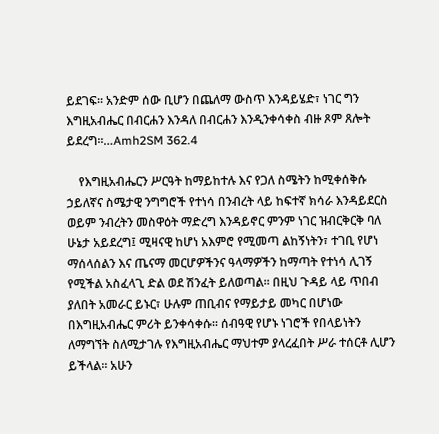ይደገፍ፡፡ አንድም ሰው ቢሆን በጨለማ ውስጥ እንዳይሄድ፣ ነገር ግን እግዚአብሔር በብርሐን እንዳለ በብርሐን እንዲንቀሳቀስ ብዙ ጾም ጸሎት ይደረግ፡፡…Amh2SM 362.4

    የእግዚአብሔርን ሥርዓት ከማይከተሉ እና የጋለ ስሜትን ከሚቀሰቅሱ ኃይለኛና ስሜታዊ ንግግሮች የተነሳ በንብረት ላይ ከፍተኛ ክሳራ እንዳይደርስ ወይም ንብረትን መስዋዕት ማድረግ እንዳይኖር ምንም ነገር ዝብርቅርቅ ባለ ሁኔታ አይደረግ፤ ሚዛናዊ ከሆነ አእምሮ የሚመጣ ልከኝነትን፣ ተገቢ የሆነ ማሰላሰልን እና ጤናማ መርሆዎችንና ዓላማዎችን ከማጣት የተነሳ ሊገኝ የሚችል አስፈላጊ ድል ወደ ሽንፈት ይለወጣል፡፡ በዚህ ጉዳይ ላይ ጥበብ ያለበት አመራር ይኑር፣ ሁሉም ጠቢብና የማይታይ መካር በሆነው በእግዚአብሔር ምሪት ይንቀሳቀሱ፡፡ ሰብዓዊ የሆኑ ነገሮች የበላይነትን ለማግኘት ስለሚታገሉ የእግዚአብሔር ማህተም ያላረፈበት ሥራ ተሰርቶ ሊሆን ይችላል፡፡ አሁን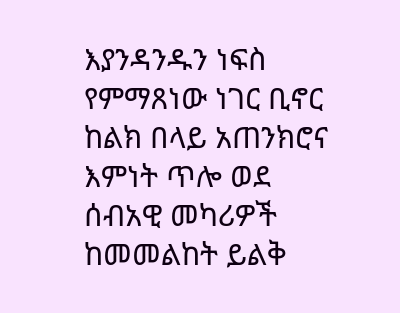እያንዳንዱን ነፍስ የምማጸነው ነገር ቢኖር ከልክ በላይ አጠንክሮና እምነት ጥሎ ወደ ሰብአዊ መካሪዎች ከመመልከት ይልቅ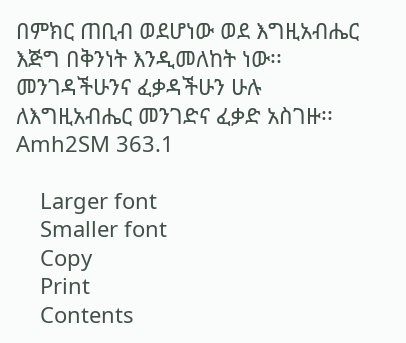በምክር ጠቢብ ወደሆነው ወደ እግዚአብሔር እጅግ በቅንነት እንዲመለከት ነው፡፡ መንገዳችሁንና ፈቃዳችሁን ሁሉ ለእግዚአብሔር መንገድና ፈቃድ አስገዙ፡፡Amh2SM 363.1

    Larger font
    Smaller font
    Copy
    Print
    Contents